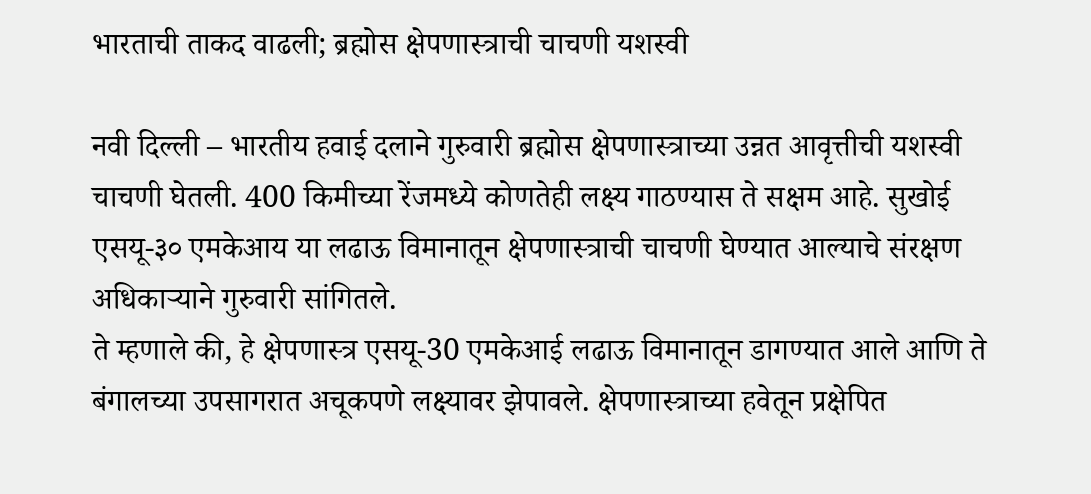भारताची ताकद वाढली; ब्रह्मोस क्षेपणास्त्राची चाचणी यशस्वी

नवी दिल्ली – भारतीय हवाई दलाने गुरुवारी ब्रह्मोस क्षेपणास्त्राच्या उन्नत आवृत्तीची यशस्वी चाचणी घेतली. 400 किमीच्या रेंजमध्ये कोणतेही लक्ष्य गाठण्यास ते सक्षम आहे. सुखोई एसयू-३० एमकेआय या लढाऊ विमानातून क्षेपणास्त्राची चाचणी घेण्यात आल्याचे संरक्षण अधिकाऱ्याने गुरुवारी सांगितले.
ते म्हणाले की, हे क्षेपणास्त्र एसयू-30 एमकेआई लढाऊ विमानातून डागण्यात आले आणि ते बंगालच्या उपसागरात अचूकपणे लक्ष्यावर झेपावले. क्षेपणास्त्राच्या हवेतून प्रक्षेपित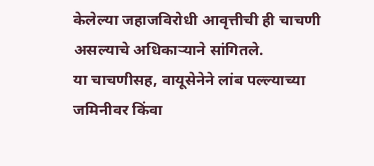केलेल्या जहाजविरोधी आवृत्तीची ही चाचणी असल्याचे अधिकाऱ्याने सांगितले.
या चाचणीसह, वायूसेनेने लांब पल्ल्याच्या जमिनीवर किंवा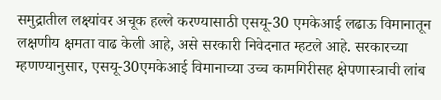समुद्रातील लक्ष्यांवर अचूक हल्ले करण्यासाठी एसयू-30 एमकेआई लढाऊ विमानातून लक्षणीय क्षमता वाढ केली आहे, असे सरकारी निवेदनात म्हटले आहे. सरकारच्या म्हणण्यानुसार, एसयू-30एमकेआई विमानाच्या उच्च कामगिरीसह क्षेपणास्त्राची लांब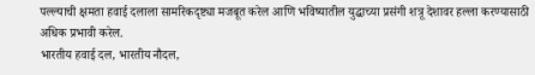पल्ल्याची क्षमता हवाई दलाला सामरिकदृष्ट्या मजबूत करेल आणि भविष्यातील युद्धाच्या प्रसंगी शत्रू देशावर हल्ला करण्यासाठी अधिक प्रभावी करेल.
भारतीय हवाई दल, भारतीय नौदल,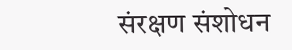संरक्षण संशोधन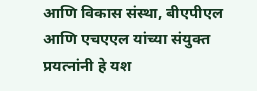आणि विकास संस्था, बीएपीएल आणि एचएएल यांच्या संयुक्त प्रयत्नांनी हे यश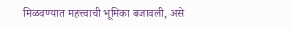मिळवण्यात महत्त्वाची भूमिका बजावली, असे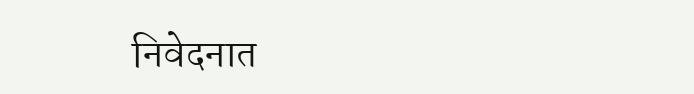निवेदनात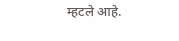म्हटले आहे.